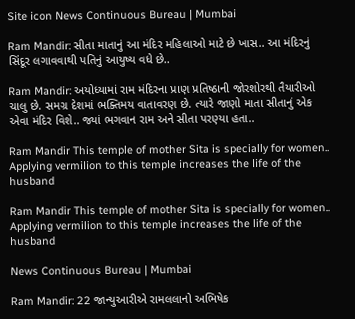Site icon News Continuous Bureau | Mumbai

Ram Mandir: સીતા માતાનું આ મંદિર મહિલાઓ માટે છે ખાસ.. આ મંદિરનું સિંદૂર લગાવવાથી પતિનું આયુષ્ય વધે છે..

Ram Mandir: અયોધ્યામાં રામ મંદિરના પ્રાણ પ્રતિષ્ઠાની જોરશોરથી તૈયારીઓ ચાલુ છે. સમગ્ર દેશમાં ભક્તિમય વાતાવરણ છે. ત્યારે જાણો માતા સીતાનું એક એવા મંદિર વિશે.. જ્યાં ભગવાન રામ અને સીતા પરણ્યા હતા..

Ram Mandir This temple of mother Sita is specially for women.. Applying vermilion to this temple increases the life of the husband

Ram Mandir This temple of mother Sita is specially for women.. Applying vermilion to this temple increases the life of the husband

News Continuous Bureau | Mumbai

Ram Mandir: 22 જાન્યુઆરીએ રામલલાનો અભિષેક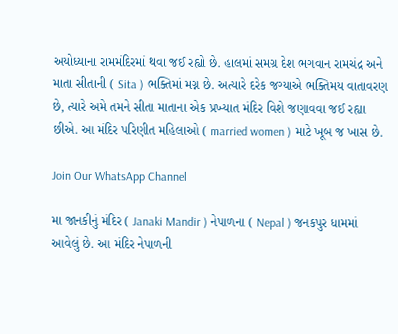અયોધ્યાના રામમંદિરમાં થવા જઈ રહ્યો છે. હાલમાં સમગ્ર દેશ ભગવાન રામચંદ્ર અને માતા સીતાની ( Sita ) ભક્તિમાં મગ્ન છે. અત્યારે દરેક જગ્યાએ ભક્તિમય વાતાવરણ છે, ત્યારે અમે તમને સીતા માતાના એક પ્રખ્યાત મંદિર વિશે જણાવવા જઈ રહ્યા છીએ. આ મંદિર પરિણીત મહિલાઓ ( married women ) માટે ખૂબ જ ખાસ છે.

Join Our WhatsApp Channel

મા જાનકીનું મંદિર ( Janaki Mandir ) નેપાળના ( Nepal ) જનકપુર ધામમાં આવેલું છે. આ મંદિર નેપાળની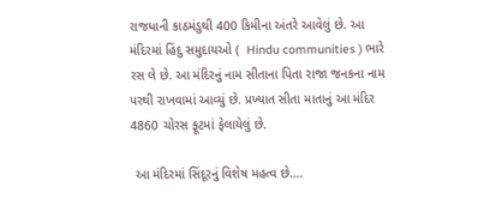રાજધાની કાઠમંડુથી 400 કિમીના અંતરે આવેલું છે. આ મંદિરમાં હિંદુ સમુદાયઓ (  Hindu communities ) ભારે રસ લે છે. આ મંદિરનું નામ સીતાના પિતા રાજા જનકના નામ પરથી રાખવામાં આવ્યું છે. પ્રખ્યાત સીતા માતાનું આ મંદિર 4860 ચોરસ ફૂટમાં ફેલાયેલું છે.

 આ મંદિરમાં સિંદૂરનું વિશેષ મહત્વ છે….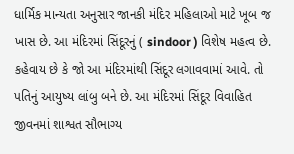ધાર્મિક માન્યતા અનુસાર જાનકી મંદિર મહિલાઓ માટે ખૂબ જ ખાસ છે. આ મંદિરમાં સિંદૂરનું ( sindoor ) વિશેષ મહત્વ છે. કહેવાય છે કે જો આ મંદિરમાંથી સિંદૂર લગાવવામાં આવે. તો પતિનું આયુષ્ય લાંબુ બને છે. આ મંદિરમાં સિંદૂર વિવાહિત જીવનમાં શાશ્વત સૌભાગ્ય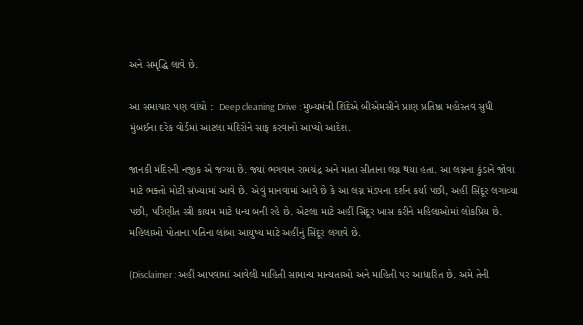અને સમૃદ્ધિ લાવે છે.

આ સમાચાર પણ વાંચો :  Deep cleaning Drive : મુખ્યમંત્રી શિંદેએ બીએમસીને પ્રાણ પ્રતિષ્ઠા મહોસ્તવ સુધી મુંબઈના દરેક વોર્ડમાં આટલા મંદિરોને સાફ કરવાનો આપ્યો આદેશ.

જાનકી મંદિરની નજીક એ જગ્યા છે. જ્યાં ભગવાન રામચંદ્ર અને માતા સીતાના લગ્ન થયા હતા. આ લગ્નના કુંડાને જોવા માટે ભક્તો મોટી સંખ્યામાં આવે છે. એવું માનવામાં આવે છે કે આ લગ્ન મંડપના દર્શન કર્યા પછી, અહીં સિંદૂર લગાવ્યા પછી, પરિણીત સ્ત્રી કાયમ માટે ધન્ય બની રહે છે. એટલા માટે અહીં સિંદૂર ખાસ કરીને મહિલાઓમાં લોકપ્રિય છે. મહિલાઓ પોતાના પતિના લાંબા આયુષ્ય માટે અહીંનું સિંદૂર લગાવે છે.

(Disclaimer : અહીં આપવામાં આવેલી માહિતી સામાન્ય માન્યતાઓ અને માહિતી પર આધારિત છે. અમે તેની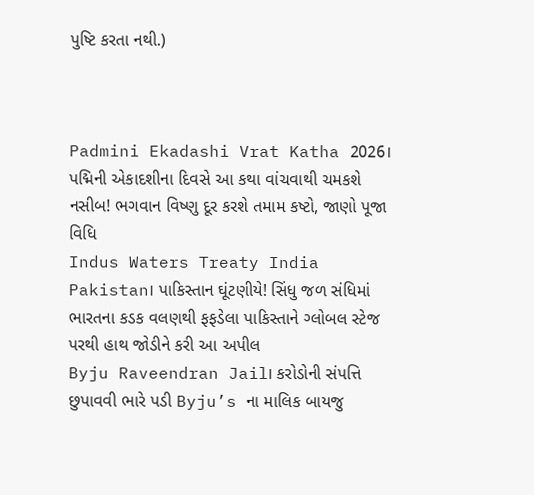પુષ્ટિ કરતા નથી.)



Padmini Ekadashi Vrat Katha 2026। પદ્મિની એકાદશીના દિવસે આ કથા વાંચવાથી ચમકશે નસીબ! ભગવાન વિષ્ણુ દૂર કરશે તમામ કષ્ટો, જાણો પૂજા વિધિ
Indus Waters Treaty India Pakistan। પાકિસ્તાન ઘૂંટણીયે! સિંધુ જળ સંધિમાં ભારતના કડક વલણથી ફફડેલા પાકિસ્તાને ગ્લોબલ સ્ટેજ પરથી હાથ જોડીને કરી આ અપીલ
Byju Raveendran Jail। કરોડોની સંપત્તિ છુપાવવી ભારે પડી Byju’s ના માલિક બાયજુ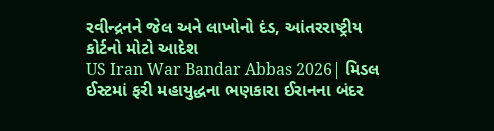રવીન્દ્રનને જેલ અને લાખોનો દંડ, આંતરરાષ્ટ્રીય કોર્ટનો મોટો આદેશ
US Iran War Bandar Abbas 2026| મિડલ ઈસ્ટમાં ફરી મહાયુદ્ધના ભણકારા ઈરાનના બંદર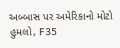અબ્બાસ પર અમેરિકાનો મોટો હુમલો, F35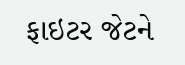ફાઇટર જેટને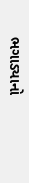ભગાડ્યાનો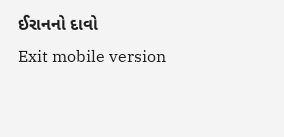ઈરાનનો દાવો
Exit mobile version